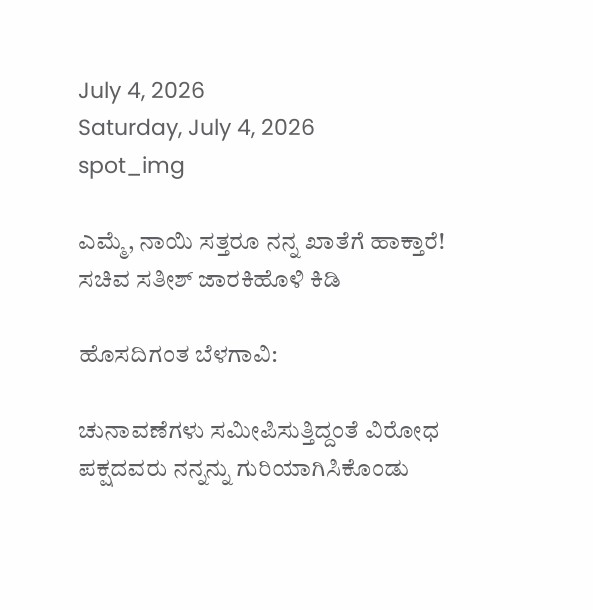July 4, 2026
Saturday, July 4, 2026
spot_img

ಎಮ್ಮೆ, ನಾಯಿ ಸತ್ತರೂ ನನ್ನ ಖಾತೆಗೆ ಹಾಕ್ತಾರೆ! ಸಚಿವ ಸತೀಶ್ ಜಾರಕಿಹೊಳಿ ಕಿಡಿ

ಹೊಸದಿಗಂತ ಬೆಳಗಾವಿ:

ಚುನಾವಣೆಗಳು ಸಮೀಪಿಸುತ್ತಿದ್ದಂತೆ ವಿರೋಧ ಪಕ್ಷದವರು ನನ್ನನ್ನು ಗುರಿಯಾಗಿಸಿಕೊಂಡು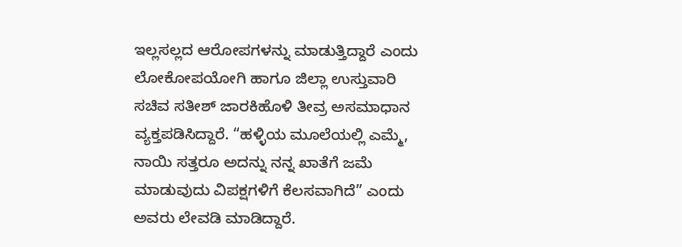ಇಲ್ಲಸಲ್ಲದ ಆರೋಪಗಳನ್ನು ಮಾಡುತ್ತಿದ್ದಾರೆ ಎಂದು ಲೋಕೋಪಯೋಗಿ ಹಾಗೂ ಜಿಲ್ಲಾ ಉಸ್ತುವಾರಿ ಸಚಿವ ಸತೀಶ್ ಜಾರಕಿಹೊಳಿ ತೀವ್ರ ಅಸಮಾಧಾನ ವ್ಯಕ್ತಪಡಿಸಿದ್ದಾರೆ. “ಹಳ್ಳಿಯ ಮೂಲೆಯಲ್ಲಿ ಎಮ್ಮೆ, ನಾಯಿ ಸತ್ತರೂ ಅದನ್ನು ನನ್ನ ಖಾತೆಗೆ ಜಮೆ ಮಾಡುವುದು ವಿಪಕ್ಷಗಳಿಗೆ ಕೆಲಸವಾಗಿದೆ” ಎಂದು ಅವರು ಲೇವಡಿ ಮಾಡಿದ್ದಾರೆ.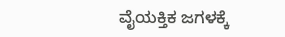ವೈಯಕ್ತಿಕ ಜಗಳಕ್ಕೆ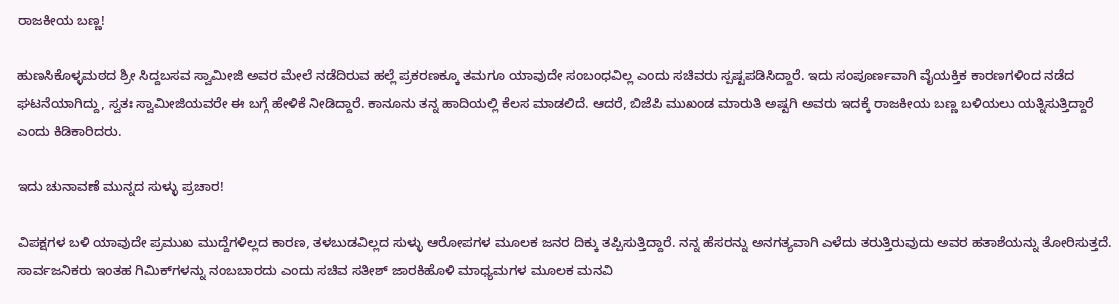ರಾಜಕೀಯ ಬಣ್ಣ!

ಹುಣಸಿಕೊಳ್ಳಮಠದ ಶ್ರೀ ಸಿದ್ದಬಸವ ಸ್ವಾಮೀಜಿ ಅವರ ಮೇಲೆ ನಡೆದಿರುವ ಹಲ್ಲೆ ಪ್ರಕರಣಕ್ಕೂ ತಮಗೂ ಯಾವುದೇ ಸಂಬಂಧವಿಲ್ಲ ಎಂದು ಸಚಿವರು ಸ್ಪಷ್ಟಪಡಿಸಿದ್ದಾರೆ. ಇದು ಸಂಪೂರ್ಣವಾಗಿ ವೈಯಕ್ತಿಕ ಕಾರಣಗಳಿಂದ ನಡೆದ ಘಟನೆಯಾಗಿದ್ದು, ಸ್ವತಃ ಸ್ವಾಮೀಜಿಯವರೇ ಈ ಬಗ್ಗೆ ಹೇಳಿಕೆ ನೀಡಿದ್ದಾರೆ. ಕಾನೂನು ತನ್ನ ಹಾದಿಯಲ್ಲಿ ಕೆಲಸ ಮಾಡಲಿದೆ. ಆದರೆ, ಬಿಜೆಪಿ ಮುಖಂಡ ಮಾರುತಿ ಅಷ್ಟಗಿ ಅವರು ಇದಕ್ಕೆ ರಾಜಕೀಯ ಬಣ್ಣ ಬಳಿಯಲು ಯತ್ನಿಸುತ್ತಿದ್ದಾರೆ ಎಂದು ಕಿಡಿಕಾರಿದರು.

ಇದು ಚುನಾವಣೆ ಮುನ್ನದ ಸುಳ್ಳು ಪ್ರಚಾರ!

ವಿಪಕ್ಷಗಳ ಬಳಿ ಯಾವುದೇ ಪ್ರಮುಖ ಮುದ್ದೆಗಳಿಲ್ಲದ ಕಾರಣ, ತಳಬುಡವಿಲ್ಲದ ಸುಳ್ಳು ಆರೋಪಗಳ ಮೂಲಕ ಜನರ ದಿಕ್ಕು ತಪ್ಪಿಸುತ್ತಿದ್ದಾರೆ. ನನ್ನ ಹೆಸರನ್ನು ಅನಗತ್ಯವಾಗಿ ಎಳೆದು ತರುತ್ತಿರುವುದು ಅವರ ಹತಾಶೆಯನ್ನು ತೋರಿಸುತ್ತದೆ. ಸಾರ್ವಜನಿಕರು ಇಂತಹ ಗಿಮಿಕ್‌ಗಳನ್ನು ನಂಬಬಾರದು ಎಂದು ಸಚಿವ ಸತೀಶ್ ಜಾರಕಿಹೊಳಿ ಮಾಧ್ಯಮಗಳ ಮೂಲಕ ಮನವಿ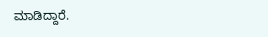ಮಾಡಿದ್ದಾರೆ.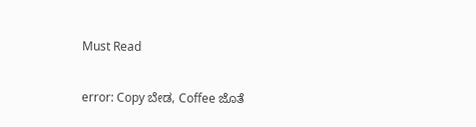Must Read

error: Copy ಬೇಡ, Coffee ಜೊತೆ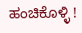ಹಂಚಿಕೊಳ್ಳಿ !